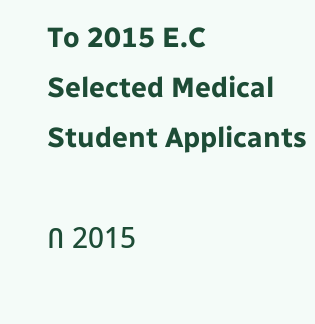To 2015 E.C Selected Medical Student Applicants

በ 2015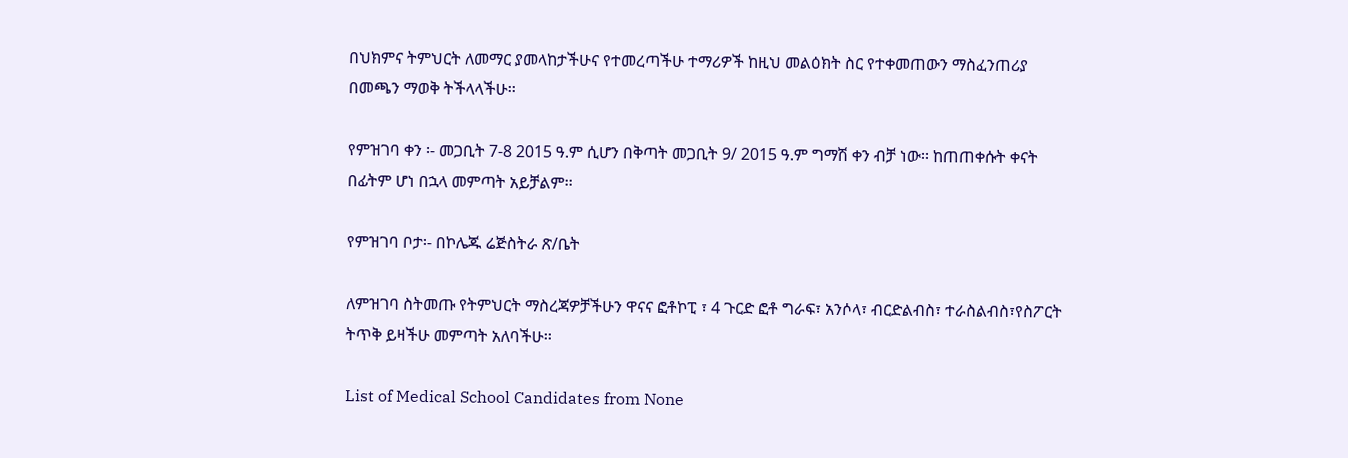በህክምና ትምህርት ለመማር ያመላከታችሁና የተመረጣችሁ ተማሪዎች ከዚህ መልዕክት ስር የተቀመጠውን ማስፈንጠሪያ በመጫን ማወቅ ትችላላችሁ፡፡

የምዝገባ ቀን ፡- መጋቢት 7-8 2015 ዓ.ም ሲሆን በቅጣት መጋቢት 9/ 2015 ዓ.ም ግማሽ ቀን ብቻ ነው፡፡ ከጠጠቀሱት ቀናት በፊትም ሆነ በኋላ መምጣት አይቻልም፡፡

የምዝገባ ቦታ፡- በኮሌጁ ሬጅስትራ ጽ/ቤት

ለምዝገባ ስትመጡ የትምህርት ማስረጃዎቻችሁን ዋናና ፎቶኮፒ ፣ 4 ጉርድ ፎቶ ግራፍ፣ አንሶላ፣ ብርድልብስ፣ ተራስልብስ፣የስፖርት ትጥቅ ይዛችሁ መምጣት አለባችሁ፡፡

List of Medical School Candidates from None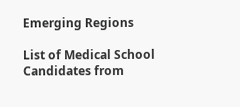Emerging Regions

List of Medical School Candidates from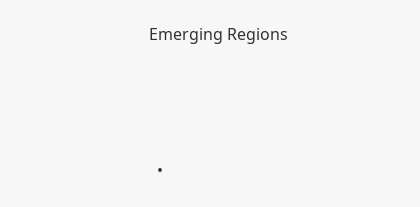Emerging Regions





  •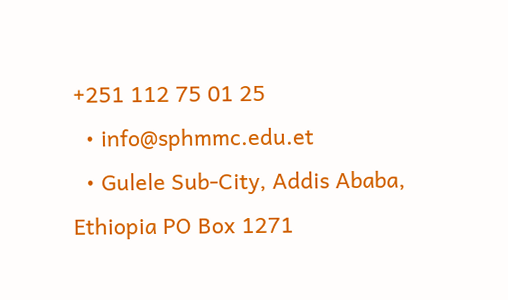+251 112 75 01 25
  • info@sphmmc.edu.et
  • Gulele Sub-City, Addis Ababa, Ethiopia PO Box 1271